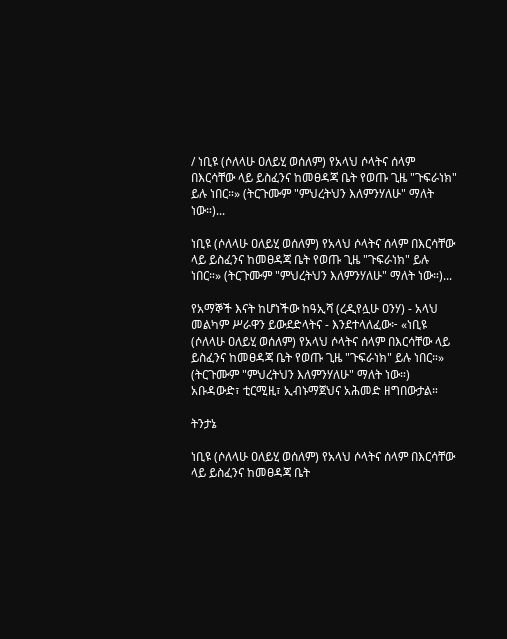/ ነቢዩ (ሶለላሁ ዐለይሂ ወሰለም) የአላህ ሶላትና ሰላም በእርሳቸው ላይ ይስፈንና ከመፀዳጃ ቤት የወጡ ጊዜ "ጉፍራነክ" ይሉ ነበር።» (ትርጉሙም "ምህረትህን እለምንሃለሁ" ማለት ነው።)...

ነቢዩ (ሶለላሁ ዐለይሂ ወሰለም) የአላህ ሶላትና ሰላም በእርሳቸው ላይ ይስፈንና ከመፀዳጃ ቤት የወጡ ጊዜ "ጉፍራነክ" ይሉ ነበር።» (ትርጉሙም "ምህረትህን እለምንሃለሁ" ማለት ነው።)...

የአማኞች እናት ከሆነችው ከዓኢሻ (ረዲየሏሁ ዐንሃ) - አላህ መልካም ሥራዋን ይውደድላትና - እንደተላለፈው፦ «ነቢዩ (ሶለላሁ ዐለይሂ ወሰለም) የአላህ ሶላትና ሰላም በእርሳቸው ላይ ይስፈንና ከመፀዳጃ ቤት የወጡ ጊዜ "ጉፍራነክ" ይሉ ነበር።» (ትርጉሙም "ምህረትህን እለምንሃለሁ" ማለት ነው።)
አቡዳውድ፣ ቲርሚዚ፣ ኢብኑማጀህና አሕመድ ዘግበውታል።

ትንታኔ

ነቢዩ (ሶለላሁ ዐለይሂ ወሰለም) የአላህ ሶላትና ሰላም በእርሳቸው ላይ ይስፈንና ከመፀዳጃ ቤት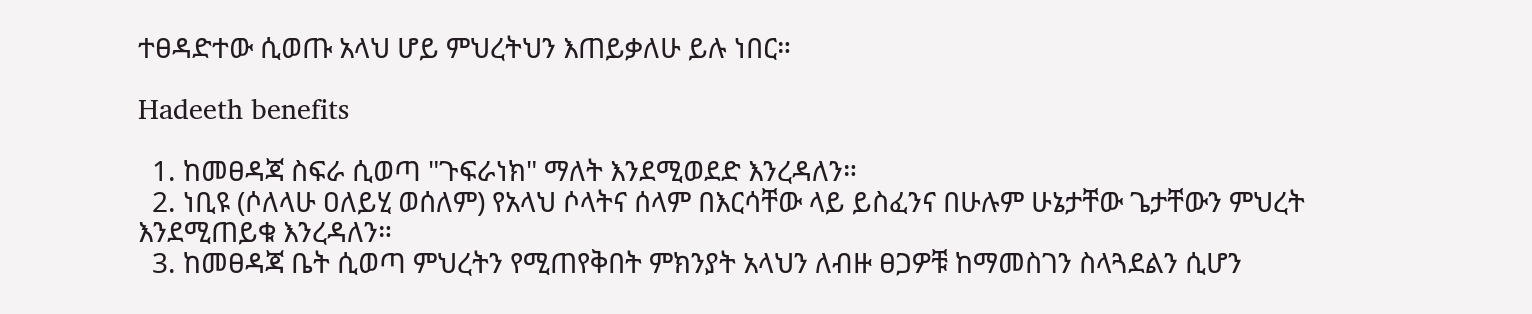ተፀዳድተው ሲወጡ አላህ ሆይ ምህረትህን እጠይቃለሁ ይሉ ነበር።

Hadeeth benefits

  1. ከመፀዳጃ ስፍራ ሲወጣ "ጉፍራነክ" ማለት እንደሚወደድ እንረዳለን።
  2. ነቢዩ (ሶለላሁ ዐለይሂ ወሰለም) የአላህ ሶላትና ሰላም በእርሳቸው ላይ ይስፈንና በሁሉም ሁኔታቸው ጌታቸውን ምህረት እንደሚጠይቁ እንረዳለን።
  3. ከመፀዳጃ ቤት ሲወጣ ምህረትን የሚጠየቅበት ምክንያት አላህን ለብዙ ፀጋዎቹ ከማመስገን ስላጓደልን ሲሆን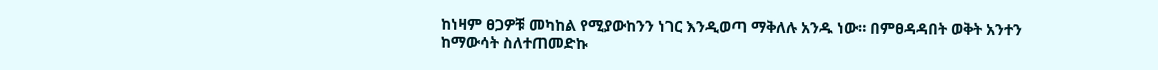ከነዛም ፀጋዎቹ መካከል የሚያውከንን ነገር እንዲወጣ ማቅለሉ አንዱ ነው። በምፀዳዳበት ወቅት አንተን ከማውሳት ስለተጠመድኩ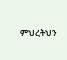ምህረትህን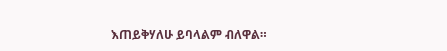እጠይቅሃለሁ ይባላልም ብለዋል።